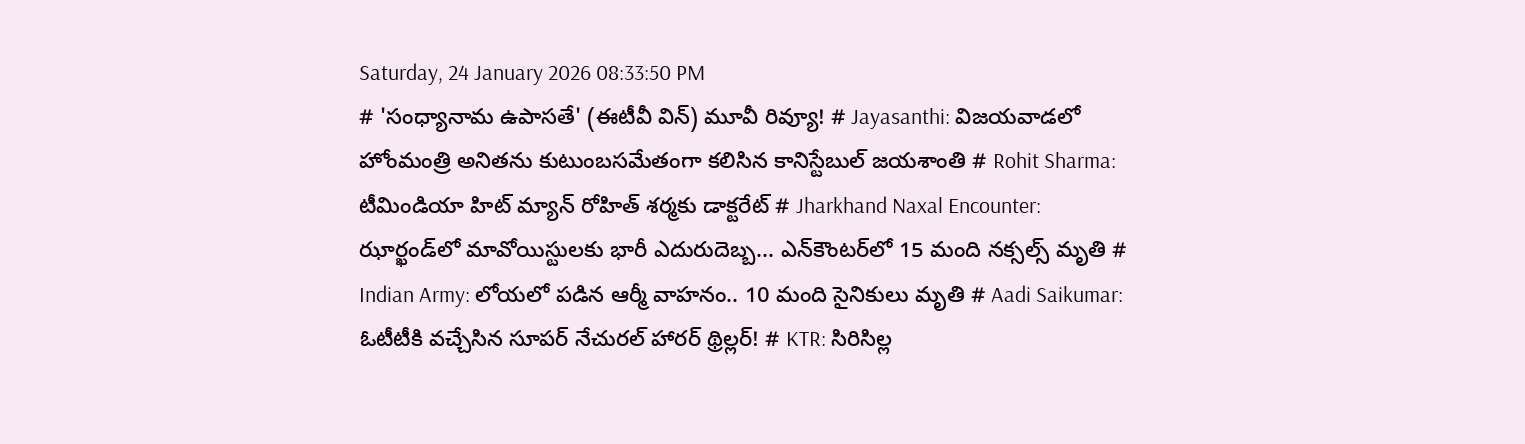Saturday, 24 January 2026 08:33:50 PM
# 'సంధ్యానామ ఉపాసతే' (ఈటీవీ విన్) మూవీ రివ్యూ! # Jayasanthi: విజయవాడలో హోంమంత్రి అనితను కుటుంబసమేతంగా కలిసిన కానిస్టేబుల్ జయశాంతి # Rohit Sharma: టీమిండియా హిట్ మ్యాన్ రోహిత్ శర్మకు డాక్టరేట్ # Jharkhand Naxal Encounter: ఝార్ఖండ్‌లో మావోయిస్టులకు భారీ ఎదురుదెబ్బ... ఎన్‌కౌంటర్‌లో 15 మంది నక్సల్స్ మృతి # Indian Army: లోయలో పడిన ఆర్మీ వాహనం.. 10 మంది సైనికులు మృతి # Aadi Saikumar: ఓటీటీకి వచ్చేసిన సూపర్ నేచురల్ హారర్ థ్రిల్లర్! # KTR: సిరిసిల్ల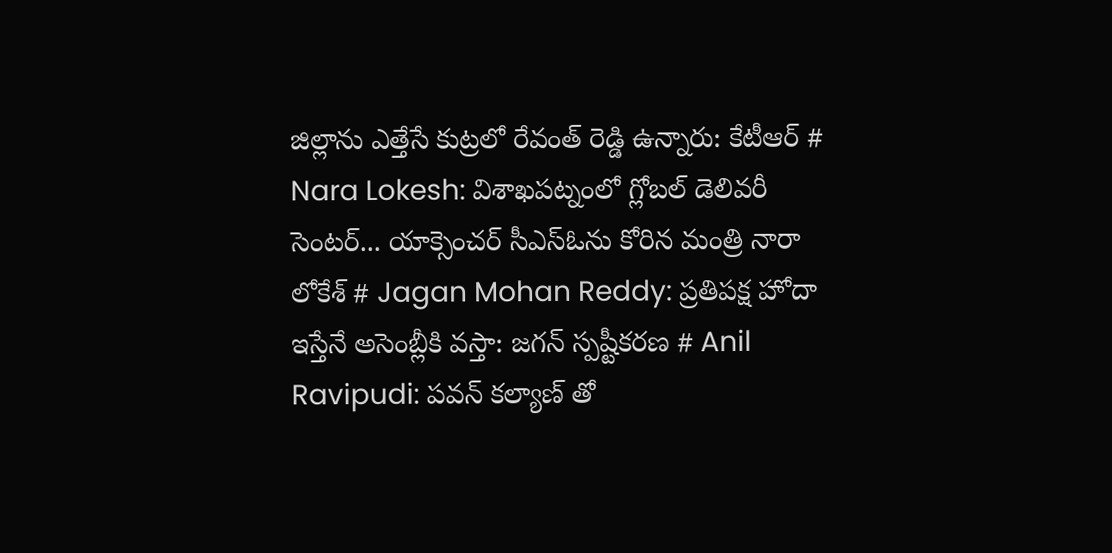జిల్లాను ఎత్తేసే కుట్రలో రేవంత్ రెడ్డి ఉన్నారు: కేటీఆర్ # Nara Lokesh: విశాఖపట్నంలో గ్లోబల్ డెలివరీ సెంటర్... యాక్సెంచర్ సీఎస్ఓను కోరిన మంత్రి నారా లోకేశ్ # Jagan Mohan Reddy: ప్రతిపక్ష హోదా ఇస్తేనే అసెంబ్లీకి వస్తా: జగన్ స్పష్టీకరణ # Anil Ravipudi: పవన్ కల్యాణ్ తో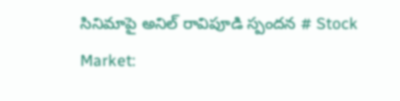సినిమాపై అనిల్ రావిపూడి స్పందన # Stock Market: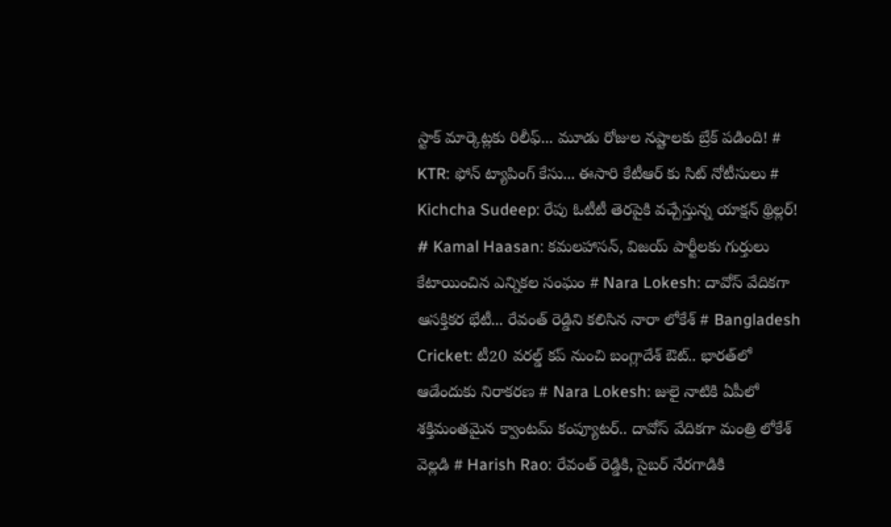స్టాక్ మార్కెట్లకు రిలీఫ్... మూడు రోజుల నష్టాలకు బ్రేక్ పడింది! # KTR: ఫోన్ ట్యాపింగ్ కేసు... ఈసారి కేటీఆర్ కు సిట్ నోటీసులు # Kichcha Sudeep: రేపు ఓటీటీ తెరపైకి వచ్చేస్తున్న యాక్షన్ థ్రిల్లర్! # Kamal Haasan: కమలహాసన్, విజయ్ పార్టీలకు గుర్తులు కేటాయించిన ఎన్నికల సంఘం # Nara Lokesh: దావోస్ వేదికగా ఆసక్తికర భేటీ... రేవంత్ రెడ్డిని కలిసిన నారా లోకేశ్ # Bangladesh Cricket: టీ20 వరల్డ్ కప్ నుంచి బంగ్లాదేశ్ ఔట్.. భారత్‌లో ఆడేందుకు నిరాకరణ # Nara Lokesh: జులై నాటికి ఏపీలో శక్తిమంతమైన క్వాంటమ్ కంప్యూటర్.. దావోస్ వేదికగా మంత్రి లోకేశ్ వెల్లడి # Harish Rao: రేవంత్ రెడ్డికి, సైబర్ నేరగాడికి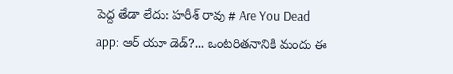పెద్ద తేడా లేదు: హరీశ్ రావు # Are You Dead app: ఆర్ యూ డెడ్?... ఒంటరితనానికి మందు ఈ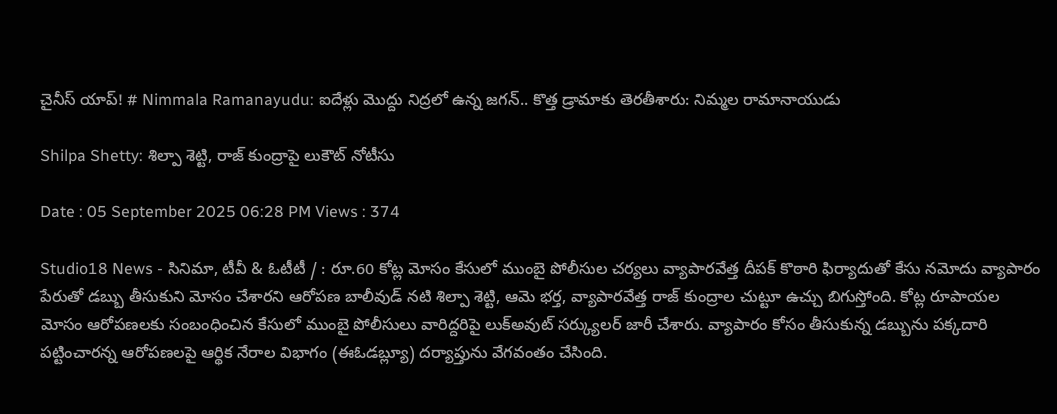చైనీస్ యాప్! # Nimmala Ramanayudu: ఐదేళ్లు మొద్దు నిద్రలో ఉన్న జగన్.. కొత్త డ్రామాకు తెరతీశారు: నిమ్మల రామానాయుడు

Shilpa Shetty: శిల్పా శెట్టి, రాజ్ కుంద్రాపై లుకౌట్ నోటీసు

Date : 05 September 2025 06:28 PM Views : 374

Studio18 News - సినిమా, టీవీ & ఓటీటీ / : రూ.60 కోట్ల మోసం కేసులో ముంబై పోలీసుల చర్యలు వ్యాపారవేత్త దీపక్ కొఠారి ఫిర్యాదుతో కేసు నమోదు వ్యాపారం పేరుతో డబ్బు తీసుకుని మోసం చేశారని ఆరోపణ బాలీవుడ్ నటి శిల్పా శెట్టి, ఆమె భర్త, వ్యాపారవేత్త రాజ్ కుంద్రాల చుట్టూ ఉచ్చు బిగుస్తోంది. కోట్ల రూపాయల మోసం ఆరోపణలకు సంబంధించిన కేసులో ముంబై పోలీసులు వారిద్దరిపై లుక్అవుట్ సర్క్యులర్ జారీ చేశారు. వ్యాపారం కోసం తీసుకున్న డబ్బును పక్కదారి పట్టించారన్న ఆరోపణలపై ఆర్థిక నేరాల విభాగం (ఈఓడబ్ల్యూ) దర్యాప్తును వేగవంతం చేసింది.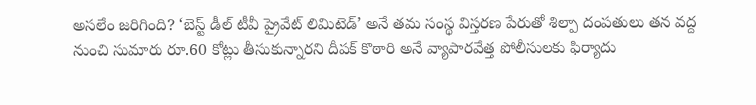అసలేం జరిగింది? ‘బెస్ట్ డీల్ టీవీ ప్రైవేట్ లిమిటెడ్’ అనే తమ సంస్థ విస్తరణ పేరుతో శిల్పా దంపతులు తన వద్ద నుంచి సుమారు రూ.60 కోట్లు తీసుకున్నారని దీపక్ కొఠారి అనే వ్యాపారవేత్త పోలీసులకు ఫిర్యాదు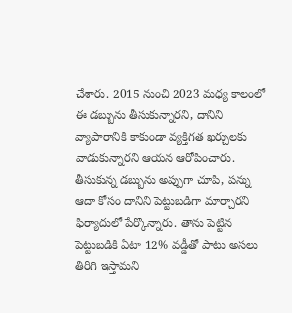చేశారు. 2015 నుంచి 2023 మధ్య కాలంలో ఈ డబ్బును తీసుకున్నారని, దానిని వ్యాపారానికి కాకుండా వ్యక్తిగత ఖర్చులకు వాడుకున్నారని ఆయన ఆరోపించారు. తీసుకున్న డబ్బును అప్పుగా చూపి, పన్ను ఆదా కోసం దానిని పెట్టుబడిగా మార్చారని ఫిర్యాదులో పేర్కొన్నారు. తాను పెట్టిన పెట్టుబడికి ఏటా 12% వడ్డీతో పాటు అసలు తిరిగి ఇస్తామని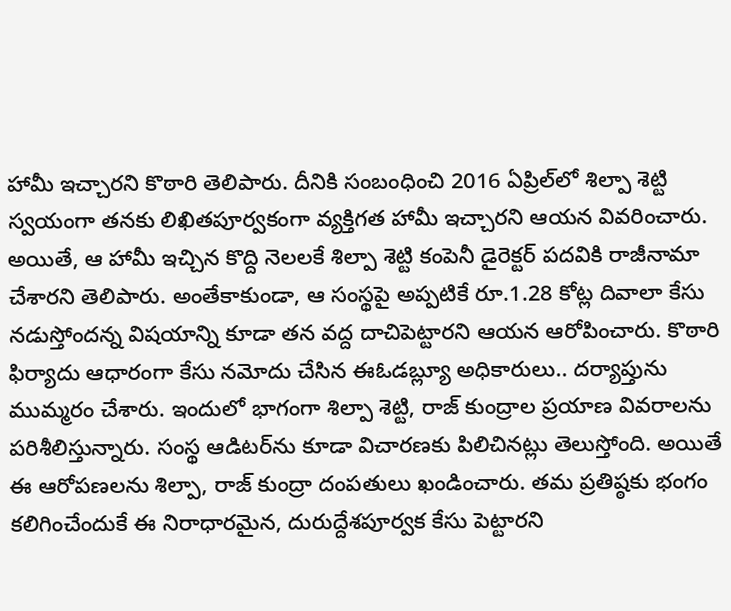హామీ ఇచ్చారని కొఠారి తెలిపారు. దీనికి సంబంధించి 2016 ఏప్రిల్‌లో శిల్పా శెట్టి స్వయంగా తనకు లిఖితపూర్వకంగా వ్యక్తిగత హామీ ఇచ్చారని ఆయన వివరించారు. అయితే, ఆ హామీ ఇచ్చిన కొద్ది నెలలకే శిల్పా శెట్టి కంపెనీ డైరెక్టర్ పదవికి రాజీనామా చేశారని తెలిపారు. అంతేకాకుండా, ఆ సంస్థపై అప్పటికే రూ.1.28 కోట్ల దివాలా కేసు నడుస్తోందన్న విషయాన్ని కూడా తన వద్ద దాచిపెట్టారని ఆయన ఆరోపించారు. కొఠారి ఫిర్యాదు ఆధారంగా కేసు నమోదు చేసిన ఈఓడబ్ల్యూ అధికారులు.. దర్యాప్తును ముమ్మరం చేశారు. ఇందులో భాగంగా శిల్పా శెట్టి, రాజ్ కుంద్రాల ప్రయాణ వివరాలను పరిశీలిస్తున్నారు. సంస్థ ఆడిటర్‌ను కూడా విచారణకు పిలిచినట్లు తెలుస్తోంది. అయితే ఈ ఆరోపణలను శిల్పా, రాజ్ కుంద్రా దంపతులు ఖండించారు. తమ ప్రతిష్ఠకు భంగం కలిగించేందుకే ఈ నిరాధారమైన, దురుద్దేశపూర్వక కేసు పెట్టారని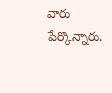వారు పేర్కొన్నారు.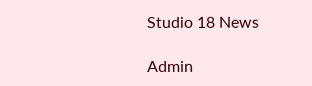Studio 18 News

Admin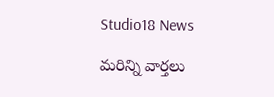Studio18 News

మరిన్ని వార్తలు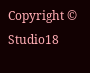Copyright © Studio18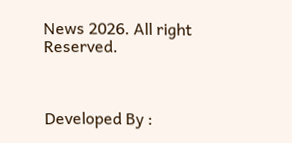News 2026. All right Reserved.



Developed By :